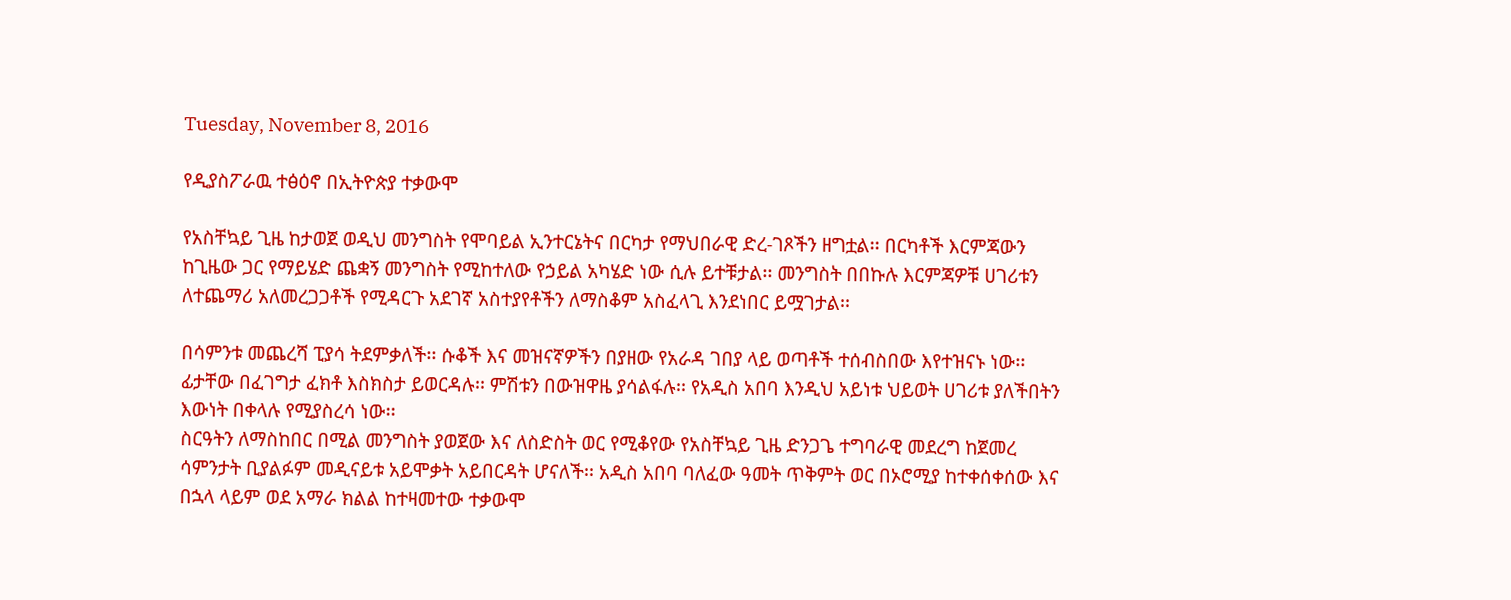Tuesday, November 8, 2016

የዲያስፖራዉ ተፅዕኖ በኢትዮጵያ ተቃውሞ

የአስቸኳይ ጊዜ ከታወጀ ወዲህ መንግስት የሞባይል ኢንተርኔትና በርካታ የማህበራዊ ድረ-ገጾችን ዘግቷል፡፡ በርካቶች እርምጃውን ከጊዜው ጋር የማይሄድ ጨቋኝ መንግስት የሚከተለው የኃይል አካሄድ ነው ሲሉ ይተቹታል፡፡ መንግስት በበኩሉ እርምጃዎቹ ሀገሪቱን ለተጨማሪ አለመረጋጋቶች የሚዳርጉ አደገኛ አስተያየቶችን ለማስቆም አስፈላጊ እንደነበር ይሟገታል፡፡

በሳምንቱ መጨረሻ ፒያሳ ትደምቃለች፡፡ ሱቆች እና መዝናኛዎችን በያዘው የአራዳ ገበያ ላይ ወጣቶች ተሰብስበው እየተዝናኑ ነው፡፡ ፊታቸው በፈገግታ ፈክቶ እስክስታ ይወርዳሉ፡፡ ምሽቱን በውዝዋዜ ያሳልፋሉ፡፡ የአዲስ አበባ እንዲህ አይነቱ ህይወት ሀገሪቱ ያለችበትን እውነት በቀላሉ የሚያስረሳ ነው፡፡
ስርዓትን ለማስከበር በሚል መንግስት ያወጀው እና ለስድስት ወር የሚቆየው የአስቸኳይ ጊዜ ድንጋጌ ተግባራዊ መደረግ ከጀመረ ሳምንታት ቢያልፉም መዲናይቱ አይሞቃት አይበርዳት ሆናለች፡፡ አዲስ አበባ ባለፈው ዓመት ጥቅምት ወር በኦሮሚያ ከተቀሰቀሰው እና በኋላ ላይም ወደ አማራ ክልል ከተዛመተው ተቃውሞ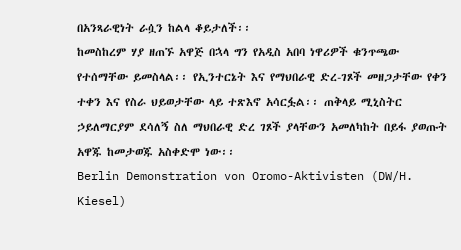በአንጻራዊነት ራሷን ከልላ ቆይታለች፡፡
ከመስከረም ሃያ ዘጠኙ አዋጅ በኋላ ግን የአዲስ አበባ ነዋሪዎች ቁንጥጫው የተሰማቸው ይመስላል፡፡ የኢንተርኔት እና የማህበራዊ ድረ-ገጾች መዘጋታቸው የቀን ተቀን እና የስራ ህይወታቸው ላይ ተጽእኖ አሳርፏል፡፡ ጠቅላይ ሚኒስትር ኃይለማርያም ደሳለኝ ስለ ማህበራዊ ድረ ገጾች ያላቸውን አመለካከት በይፋ ያወጡት አዋጁ ከመታወጁ አስቀድሞ ነው፡፡
Berlin Demonstration von Oromo-Aktivisten (DW/H. Kiesel)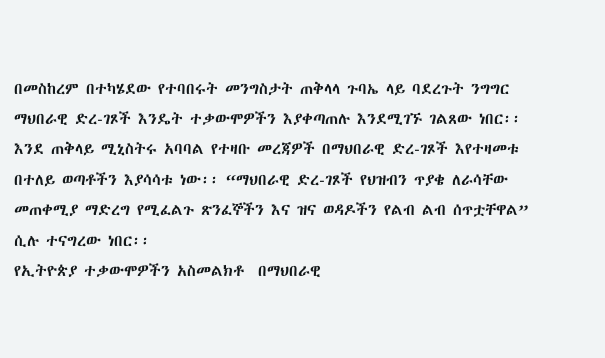በመስከረም በተካሄደው የተባበሩት መንግስታት ጠቅላላ ጉባኤ ላይ ባደረጉት ንግግር ማህበራዊ ድረ-ገጾች እንዴት ተቃውሞዎችን እያቀጣጠሉ እንደሚገኙ ገልጸው ነበር፡፡ እንደ ጠቅላይ ሚኒስትሩ አባባል የተዛቡ መረጃዎች በማህበራዊ ድረ-ገጾች እየተዛመቱ በተለይ ወጣቶችን እያሳሳቱ ነው፡፡ “ማህበራዊ ድረ-ገጾች የህዝብን ጥያቄ ለራሳቸው መጠቀሚያ ማድረግ የሚፈልጉ ጽንፈኞችን እና ዝና ወዳዶችን የልብ ልብ ሰጥቷቸዋል” ሲሉ ተናግረው ነበር፡፡
የኢትዮጵያ ተቃውሞዎችን አስመልክቶ  በማህበራዊ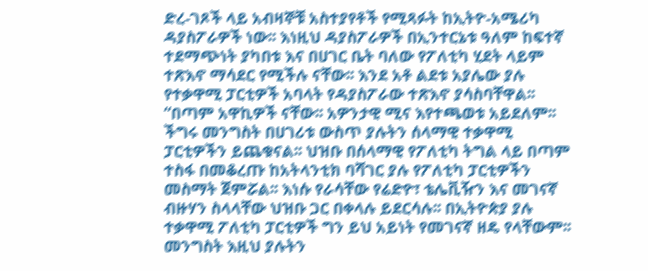ድረ-ገጾች ላይ አብዛኞቹ አስተያየቶች የሚጻፉት ከኢትዮ-አሜሪካ ዳያስፖራዎች ነው፡፡ እነዚህ ዳያስፖራዎች በኢንተርኔቱ ዓለም ከፍተኛ ተደማጭነት ያካበቱ እና በሀገር ቤት ባለው የፖለቲካ ሂደት ላይም ተጽእኖ ማሳደር የሚችሉ ናቸው፡፡ እንደ አቶ ልደቱ አያሌው ያሉ የተቃዋሚ ፓርቲዎች አባላት የዳያስፖራው ተጽእኖ ያሳስባቸዋል፡፡
“በጣም አዋኪዎች ናቸው፡፡ አዎንታዊ ሚና እየተጫወቱ አይደለም፡፡ ችግሩ መንግስት በሀገሪቱ ውስጥ ያሉትን ሰላማዊ ተቃዋሚ ፓርቲዎችን ይጨቁናል፡፡ ህዝቡ በሰላማዊ የፖለቲካ ትግል ላይ በጣም ተስፋ በመቆረጡ ከአትላንቲክ ባሻገር ያሉ የፖለቲካ ፓርቲዎችን መስማት ጀምሯል፡፡ እነሱ የራሳቸው የሬድዮ፣ ቴሌቪዥን እና መገናኛ ብዙሃን ስላላቸው ህዝቡ ጋር በቀላሉ ይደርሳሉ፡፡ በኢትዮጵያ ያሉ ተቃዋሚ ፖለቲካ ፓርቲዎች ግን ይህ አይነት የመገናኛ ዘዴ የላቸውም፡፡ መንግስት እዚህ ያሉትን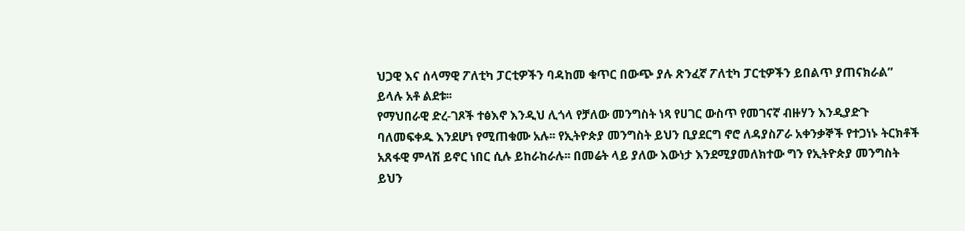ህጋዊ እና ሰላማዊ ፖለቲካ ፓርቲዎችን ባዳከመ ቁጥር በውጭ ያሉ ጽንፈኛ ፖለቲካ ፓርቲዎችን ይበልጥ ያጠናክራል” ይላሉ አቶ ልደቱ፡፡
የማህበራዊ ድረ-ገጾች ተፅእኖ እንዲህ ሊጎላ የቻለው መንግስት ነጻ የሀገር ውስጥ የመገናኛ ብዙሃን እንዲያድጉ ባለመፍቀዱ እንደሆነ የሚጠቁሙ አሉ፡፡ የኢትዮጵያ መንግስት ይህን ቢያደርግ ኖሮ ለዳያስፖራ አቀንቃኞች የተጋነኑ ትርክቶች አጸፋዊ ምላሽ ይኖር ነበር ሲሉ ይከራከራሉ፡፡ በመሬት ላይ ያለው እውነታ እንደሚያመለክተው ግን የኢትዮጵያ መንግስት ይህን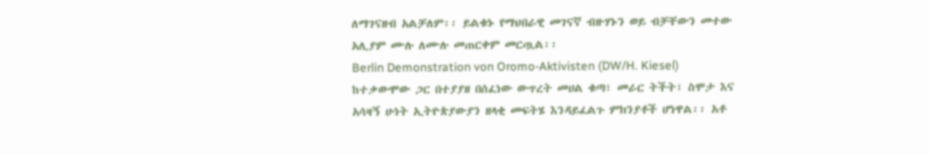ለማገናዘብ አልቻለም፡፡ ይልቁኑ የማህበራዊ መገናኛ ብዙሃኑን ወይ ብቻቸውን መተው አሊያም ሙሉ ለሙሉ መጠርቀም መርጧል፡፡
Berlin Demonstration von Oromo-Aktivisten (DW/H. Kiesel)
ከተቃውሞው ጋር በተያያዘ በሰፈነው ውጥረት መሀል ቁጣ፣ መራር ትችት፣ ስሞታ እና አሳዛኝ ሁነት ኢትዮጵያውያን ዘላቂ መፍትሄ እንዳይፈልጉ ምክንያቶች ሆነዋል፡፡ አቶ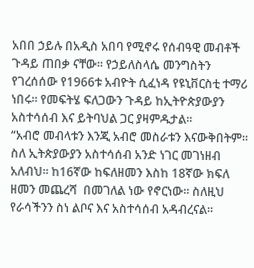አበበ ኃይሉ በአዲስ አበባ የሚኖሩ የሰብዓዊ መብቶች ጉዳይ ጠበቃ ናቸው፡፡ የኃይለስላሴ መንግስትን የገረሰሰው የ1966ቱ አብዮት ሲፈነዳ የዩኒቨርስቲ ተማሪ ነበሩ፡፡ የመፍትሄ ፍለጋውን ጉዳይ ከኢትዮጵያውያን አስተሳሰብ እና ይትባህል ጋር ያዛምዱታል፡፡
“አብሮ መብላቱን እንጂ አብሮ መስራቱን እናውቅበትም፡፡ ስለ ኢትጵያውያን አስተሳሰብ አንድ ነገር መገነዘብ አለብህ፡፡ ከ16ኛው ከፍለዘመን እስከ 18ኛው ክፍለ ዘመን መጨረሻ  በመገለል ነው የኖርነው፡፡ ስለዚህ የራሳችንን ስነ ልቦና እና አስተሳሰብ አዳብረናል፡፡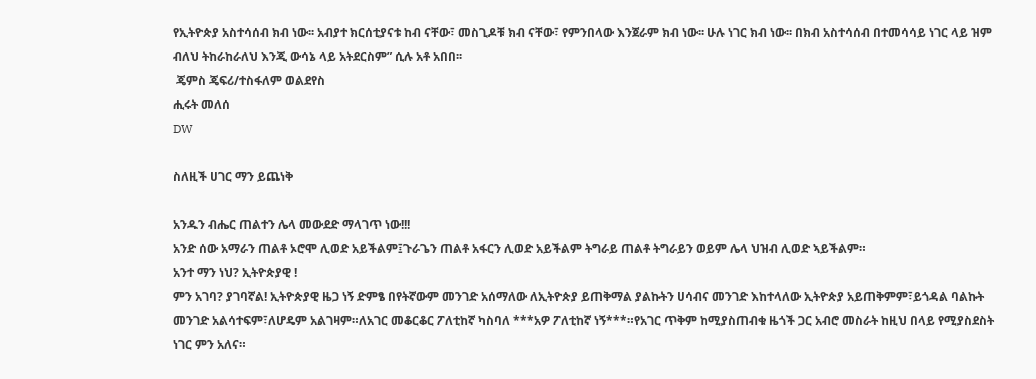የኢትዮጵያ አስተሳሰብ ክብ ነው፡፡ አብያተ ክርሰቲያናቱ ከብ ናቸው፣ መስጊዶቹ ክብ ናቸው፣ የምንበላው እንጀራም ክብ ነው፡፡ ሁሉ ነገር ክብ ነው፡፡ በክብ አስተሳሰብ በተመሳሳይ ነገር ላይ ዝም ብለህ ትከራከራለህ እንጂ ውሳኔ ላይ አትደርስም” ሲሉ አቶ አበበ፡፡
 ጄምስ ጄፍሪ/ተስፋለም ወልደየስ
ሒሩት መለሰ
DW

ስለዚች ሀገር ማን ይጨነቅ

አንዱን ብሔር ጠልተን ሌላ መውደድ ማላገጥ ነው!!!
አንድ ሰው አማራን ጠልቶ ኦሮሞ ሊወድ አይችልም፤ጉራጌን ጠልቶ አፋርን ሊወድ አይችልም ትግራይ ጠልቶ ትግራይን ወይም ሌላ ህዝብ ሊወድ ኣይችልም።
አንተ ማን ነህ? ኢትዮጵያዊ !
ምን አገባ? ያገባኛል! ኢትዮጵያዊ ዜጋ ነኝ ድምፄ በየትኛውም መንገድ አሰማለው ለኢትዮጵያ ይጠቅማል ያልኩትን ሀሳብና መንገድ እከተላለው ኢትዮጵያ አይጠቅምም፣ይጎዳል ባልኩት መንገድ አልሳተፍም፣ለሆዴም አልገዛም።ለአገር መቆርቆር ፖለቲከኛ ካስባለ ***አዎ ፖለቲከኛ ነኝ***።የአገር ጥቅም ከሚያስጠብቁ ዜጎች ጋር አብሮ መስራት ከዚህ በላይ የሚያስደስት ነገር ምን አለና።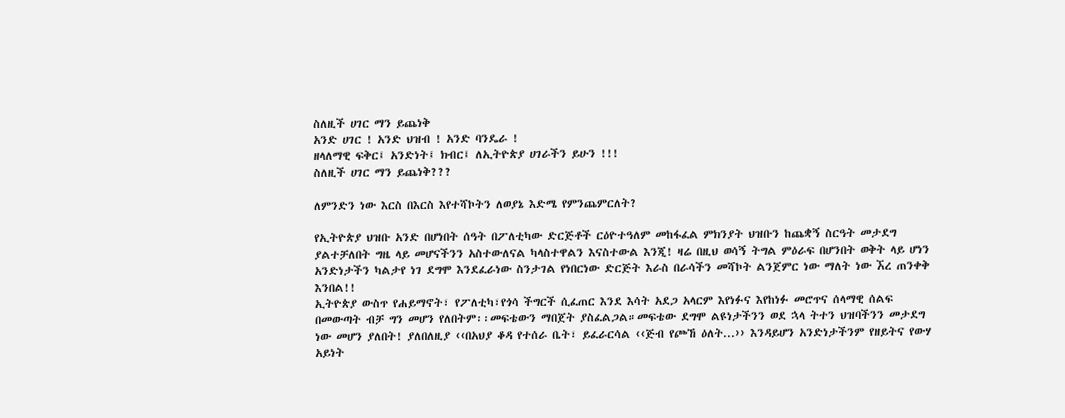ስለዚች ሀገር ማን ይጨነቅ
አንድ ሀገር ! አንድ ህዝብ ! አንድ ባንዴራ !
ዘላለማዊ ፍቅር፤ አንድነት፤ ክብር፤ ለኢትዮጵያ ሀገራችን ይሁን !!!
ስለዚች ሀገር ማን ይጨነቅ???

ለምንድን ነው እርስ በእርስ እየተሻኮትን ለወያኔ እድሜ የምንጨምርለት?

የኢትዮጵያ ህዝቡ አንድ በሆነበት ሰዓት በፖለቲካው ድርጅቶች ርዕዮተዓለም መከፋፈል ምክንያት ህዝቡን ከጨቋኝ ስርዓት መታደግ ያልተቻለበት ግዜ ላይ መሆናችንን አስተውለናል ካላስተዋልን እናስተውል እንጂ! ዛሬ በዚህ ወሳኝ ትግል ምዕራፍ በሆንበት ወቅት ላይ ሆነን አንድነታችን ካልታየ ነገ ደግሞ እንደፈራነው ስንታገል የነበርነው ድርጅት እራስ በራሳችን መሻኮት ልንጀምር ነው ማለት ነው ኧረ ጠንቀቅ እንበል!!
ኢትዮጵያ ውስጥ የሐይማኖት፣ የፖለቲካ፣የጎሳ ችግርች ሲፈጠር እንደ እሳት አደጋ አላርም እየነፉና እየከነፉ መሮጥና ሰላማዊ ሰልፍ በመውጣት ብቻ ግን መሆን የለበትም፡፡መፍቴውን ማበጀት ያስፈልጋል።መፍቴው ደግሞ ልዩነታችንን ወደ ኋላ ትተን ህዝባችንን መታደግ ነው መሆን ያለበት! ያለበለዚያ ‹‹በአህያ ቆዳ የተሰራ ቤት፣ ይፈራርሳል ‹‹ጅብ የጮኸ ዕለት...›› እንዳይሆን አንድነታችንም የዘይትና የውሃ አይነት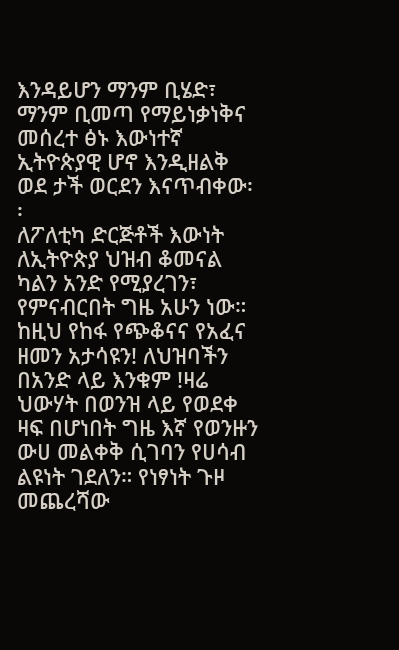እንዳይሆን ማንም ቢሄድ፣ ማንም ቢመጣ የማይነቃነቅና መሰረተ ፅኑ እውነተኛ ኢትዮጵያዊ ሆኖ እንዲዘልቅ ወደ ታች ወርደን እናጥብቀው፡፡
ለፖለቲካ ድርጅቶች እውነት ለኢትዮጵያ ህዝብ ቆመናል ካልን አንድ የሚያረገን፣ የምናብርበት ግዜ አሁን ነው። ከዚህ የከፋ የጭቆናና የአፈና ዘመን አታሳዩን! ለህዝባችን በአንድ ላይ እንቁም !ዛሬ ህውሃት በወንዝ ላይ የወደቀ ዛፍ በሆነበት ግዜ እኛ የወንዙን ውሀ መልቀቅ ሲገባን የሀሳብ ልዩነት ገደለን። የነፃነት ጉዞ መጨረሻው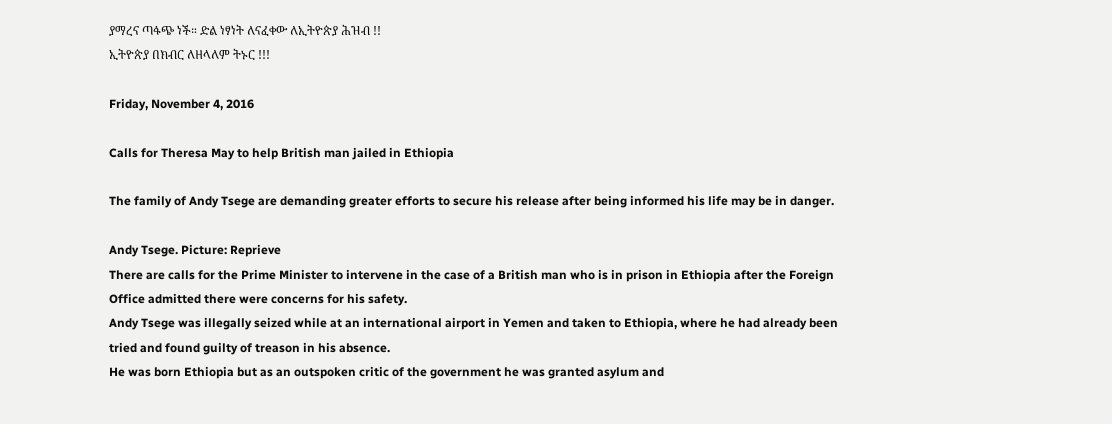ያማረና ጣፋጭ ነች። ድል ነፃነት ለናፈቀው ለኢትዮጵያ ሕዝብ !!
ኢትዮጵያ በክብር ለዘላለም ትኑር !!!

Friday, November 4, 2016

Calls for Theresa May to help British man jailed in Ethiopia

The family of Andy Tsege are demanding greater efforts to secure his release after being informed his life may be in danger.

Andy Tsege. Picture: Reprieve
There are calls for the Prime Minister to intervene in the case of a British man who is in prison in Ethiopia after the Foreign Office admitted there were concerns for his safety.
Andy Tsege was illegally seized while at an international airport in Yemen and taken to Ethiopia, where he had already been tried and found guilty of treason in his absence.
He was born Ethiopia but as an outspoken critic of the government he was granted asylum and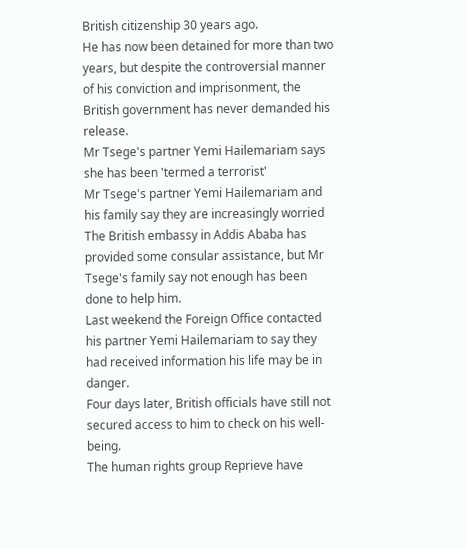British citizenship 30 years ago.
He has now been detained for more than two years, but despite the controversial manner of his conviction and imprisonment, the British government has never demanded his release.
Mr Tsege's partner Yemi Hailemariam says she has been 'termed a terrorist'
Mr Tsege's partner Yemi Hailemariam and his family say they are increasingly worried
The British embassy in Addis Ababa has provided some consular assistance, but Mr Tsege's family say not enough has been done to help him.
Last weekend the Foreign Office contacted his partner Yemi Hailemariam to say they had received information his life may be in danger.
Four days later, British officials have still not secured access to him to check on his well-being.
The human rights group Reprieve have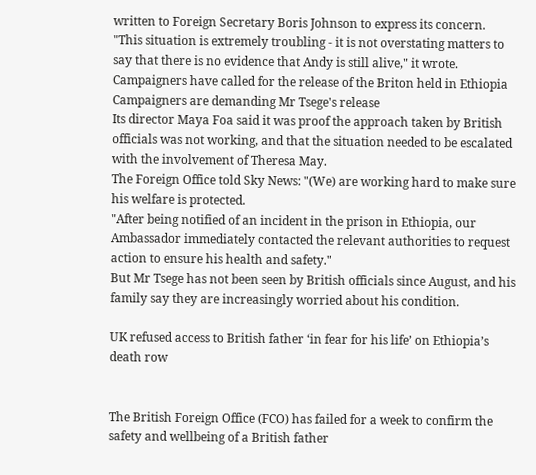written to Foreign Secretary Boris Johnson to express its concern.
"This situation is extremely troubling - it is not overstating matters to say that there is no evidence that Andy is still alive," it wrote.
Campaigners have called for the release of the Briton held in Ethiopia
Campaigners are demanding Mr Tsege's release
Its director Maya Foa said it was proof the approach taken by British officials was not working, and that the situation needed to be escalated with the involvement of Theresa May.
The Foreign Office told Sky News: "(We) are working hard to make sure his welfare is protected.
"After being notified of an incident in the prison in Ethiopia, our Ambassador immediately contacted the relevant authorities to request action to ensure his health and safety."
But Mr Tsege has not been seen by British officials since August, and his family say they are increasingly worried about his condition.

UK refused access to British father ‘in fear for his life’ on Ethiopia’s death row


The British Foreign Office (FCO) has failed for a week to confirm the safety and wellbeing of a British father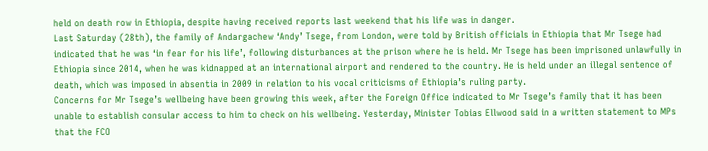held on death row in Ethiopia, despite having received reports last weekend that his life was in danger.
Last Saturday (28th), the family of Andargachew ‘Andy’ Tsege, from London, were told by British officials in Ethiopia that Mr Tsege had indicated that he was ‘in fear for his life’, following disturbances at the prison where he is held. Mr Tsege has been imprisoned unlawfully in Ethiopia since 2014, when he was kidnapped at an international airport and rendered to the country. He is held under an illegal sentence of death, which was imposed in absentia in 2009 in relation to his vocal criticisms of Ethiopia’s ruling party.
Concerns for Mr Tsege’s wellbeing have been growing this week, after the Foreign Office indicated to Mr Tsege’s family that it has been unable to establish consular access to him to check on his wellbeing. Yesterday, Minister Tobias Ellwood said in a written statement to MPs that the FCO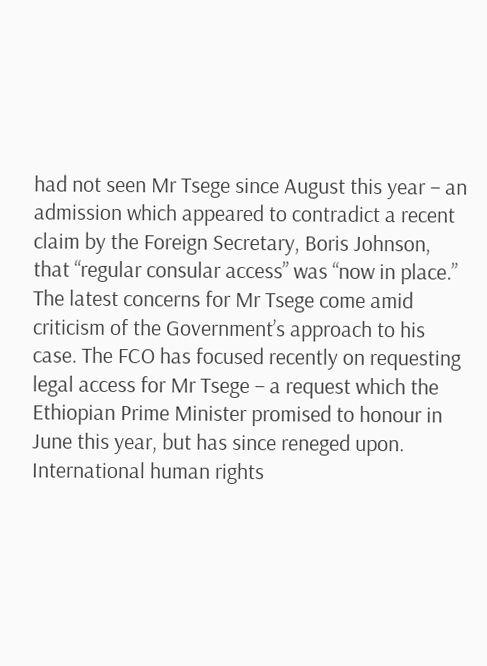had not seen Mr Tsege since August this year – an admission which appeared to contradict a recent claim by the Foreign Secretary, Boris Johnson, that “regular consular access” was “now in place.”
The latest concerns for Mr Tsege come amid criticism of the Government’s approach to his case. The FCO has focused recently on requesting legal access for Mr Tsege – a request which the Ethiopian Prime Minister promised to honour in June this year, but has since reneged upon. International human rights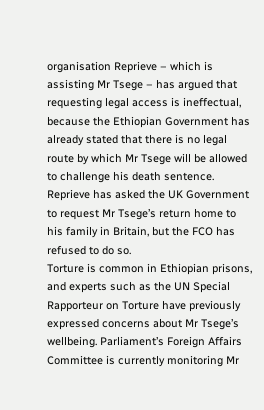organisation Reprieve – which is assisting Mr Tsege – has argued that requesting legal access is ineffectual, because the Ethiopian Government has already stated that there is no legal route by which Mr Tsege will be allowed to challenge his death sentence. Reprieve has asked the UK Government to request Mr Tsege’s return home to his family in Britain, but the FCO has refused to do so.
Torture is common in Ethiopian prisons, and experts such as the UN Special Rapporteur on Torture have previously expressed concerns about Mr Tsege’s wellbeing. Parliament’s Foreign Affairs Committee is currently monitoring Mr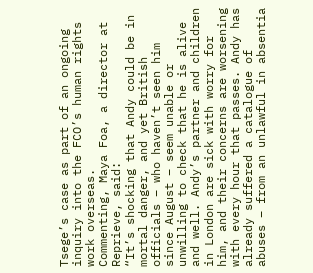Tsege’s case as part of an ongoing inquiry into the FCO’s human rights work overseas.
Commenting, Maya Foa, a director at Reprieve, said:
“It’s shocking that Andy could be in mortal danger, and yet British officials – who haven’t seen him since August – seem unable or unwilling to check that he is alive and well. Andy’s partner and children in London are sick with worry for him, and their concerns are worsening with every hour that passes. Andy has already suffered a catalogue of abuses – from an unlawful in absentia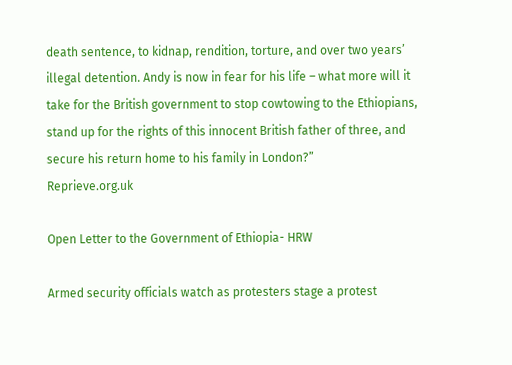death sentence, to kidnap, rendition, torture, and over two years’ illegal detention. Andy is now in fear for his life – what more will it take for the British government to stop cowtowing to the Ethiopians, stand up for the rights of this innocent British father of three, and secure his return home to his family in London?”
Reprieve.org.uk

Open Letter to the Government of Ethiopia- HRW

Armed security officials watch as protesters stage a protest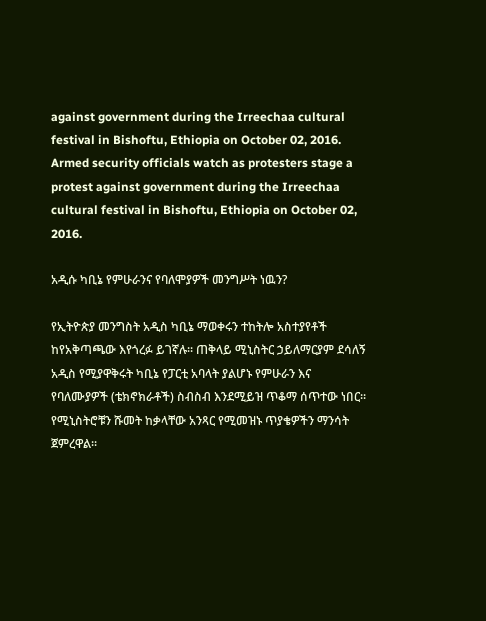against government during the Irreechaa cultural festival in Bishoftu, Ethiopia on October 02, 2016.
Armed security officials watch as protesters stage a protest against government during the Irreechaa cultural festival in Bishoftu, Ethiopia on October 02, 2016.

አዲሱ ካቢኔ የምሁራንና የባለሞያዎች መንግሥት ነዉን?

የኢትዮጵያ መንግስት አዲስ ካቢኔ ማወቀሩን ተከትሎ አስተያየቶች ከየአቅጣጫው እየጎረፉ ይገኛሉ፡፡ ጠቅላይ ሚኒስትር ኃይለማርያም ደሳለኝ አዲስ የሚያዋቅሩት ካቢኔ የፓርቲ አባላት ያልሆኑ የምሁራን እና የባለሙያዎች (ቴክኖክራቶች) ስብስብ እንደሚይዝ ጥቆማ ሰጥተው ነበር፡፡ የሚኒስትሮቹን ሹመት ከቃላቸው አንጻር የሚመዝኑ ጥያቄዎችን ማንሳት ጀምረዋል፡፡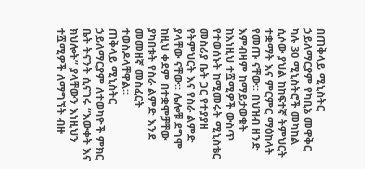በጠቅላይ ሚኒስትር ኃይለማርያም የካቢኔ መዋቅር ካሉ 30 ሚኒስትሮች መካከል ሲሶው ያህል ከከፍተኛ ትምህርት ተቋማት እና ምርምር ማዕከላት የመጡ ናቸው፡፡ በህዝብ ዘንድ እምብዛም ከማይታወቁት ከእነዚህ ተሿሚዎች ውስጥ የተወሰኑት ከሚመሩት ሚኒስቴር መስሪያ ቤት ጋር የተያያዘ የትምህርት እና የስራ ልምድ ያላቸው ናቸው፡፡ ሌሎቹ ደግሞ ከዚህ ቀደም በተቋሞቻቸው ያካበቱት የስራ ልምድ እንደ መመዘኛ መስፈርት ተወስዶላቸዋል፡፡
ጠቅላይ ሚኒስትር ኃይለማርያም ለተወካዮች ምክር ቤት ትናንት ሲናገሩ “እውቀት እና ክህሎት” ያላቸውን እነዚህን ተሿሚዎች ለማግኘት ብዙ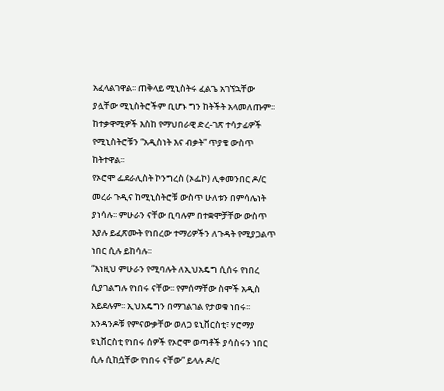አፈላልገዋል፡፡ ጠቅላይ ሚኒስትሩ ፈልጌ አገኘኋቸው ያሏቸው ሚኒስትሮችም ቢሆኑ ግን ከትችት አላመለጡም፡፡ ከተቃዋሚዎች እስከ የማህበራዊ ድረ-ገጽ ተሳታፊዎች የሚኒስትሮቹን “አዲስነት እና ብቃት” ጥያቄ ውስጥ ከትተዋል፡፡
የኦሮሞ ፌደራሊስት ኮንግረስ (ኦፌኮ) ሊቀመንበር ዶ/ር መረራ ጉዲና ከሚኒስትሮቹ ውስጥ ሁለቱን በምሳሌነት ያነሳሉ፡፡ ምሁራን ናቸው ቢባሉም በተቋሞቻቸው ውስጥ እያሉ ይፈጽሙት የነበረው ተማሪዎችን ለጉዳት የሚያጋልጥ ነበር ሲሉ ይከሳሉ፡፡
“እነዚህ ምሁራን የሚባሉት ለኢህአዴግ ሲሰሩ የነበረ ሲያገልግሉ የነበሩ ናቸው፡፡ የምሰማቸው ስሞች አዲስ አይደሉም፡፡ ኢህአዴግን በማገልገል የታወቁ ነበሩ፡፡ አንዳንዶቹ የምናውቃቸው ወለጋ ዩኒቨርስቲ፣ ሃሮማያ ዩኒቨርስቲ የነበሩ ሰዎች የኦሮሞ ወጣቶች ያሳስሩን ነበር ሲሉ ሲከሷቸው የነበሩ ናቸው” ይላሉ ዶ/ር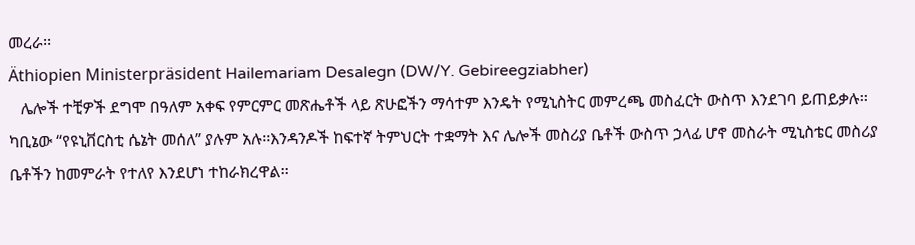መረራ፡፡
Äthiopien Ministerpräsident Hailemariam Desalegn (DW/Y. Gebireegziabher)
   ሌሎች ተቺዎች ደግሞ በዓለም አቀፍ የምርምር መጽሔቶች ላይ ጽሁፎችን ማሳተም እንዴት የሚኒስትር መምረጫ መስፈርት ውስጥ እንደገባ ይጠይቃሉ፡፡ ካቢኔው “የዩኒቨርስቲ ሴኔት መሰለ” ያሉም አሉ፡፡እንዳንዶች ከፍተኛ ትምህርት ተቋማት እና ሌሎች መስሪያ ቤቶች ውስጥ ኃላፊ ሆኖ መስራት ሚኒስቴር መስሪያ ቤቶችን ከመምራት የተለየ እንደሆነ ተከራክረዋል፡፡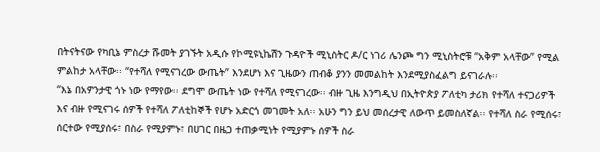በትናትናው የካቢኔ ምስረታ ሹመት ያገኙት አዲሱ የኮሚዩኒኬሽን ጉዳዮች ሚኒስትር ዶ/ር ነገሪ ሌንጮ ግን ሚኒስትሮቹ “አቅም አላቸው” የሚል ምልከታ አላቸው፡፡ “የተሻለ የሚናገረው ውጤት” እንደሆነ እና ጊዜውን ጠብቆ ያንን መመልከት እንደሚያስፈልግ ይናገራሉ፡፡
“እኔ በአዎንታዊ ጎኑ ነው የማየው፡፡ ደግሞ ውጤት ነው የተሻለ የሚናገረው፡፡ ብዙ ጊዜ እንግዲህ በኢትዮጵያ ፖለቲካ ታሪክ የተሻለ ተናጋሪዎች እና ብዙ የሚናገሩ ሰዎች የተሻለ ፖለቲከኞች የሆኑ አድርጎ መገመት አለ፡፡ አሁን ግን ይህ መሰረታዊ ለውጥ ይመስለኛል፡፡ የተሻለ ስራ የሚሰሩ፣ ሰርተው የሚያሰሩ፣ በስራ የሚያምኑ፣ በሀገር በዜጋ ተጠቃሚነት የሚያምኑ ሰዎች ስራ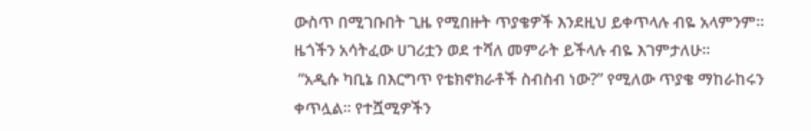ውስጥ በሚገቡበት ጊዜ የሚበዙት ጥያቄዎች እንደዚህ ይቀጥላሉ ብዬ አላምንም፡፡ ዜጎችን አሳትፈው ሀገሪቷን ወደ ተሻለ መምራት ይችላሉ ብዬ እገምታለሁ፡፡
 “አዲሱ ካቢኔ በእርግጥ የቴክኖክራቶች ስብስብ ነው?” የሚለው ጥያቄ ማከራከሩን ቀጥሏል፡፡ የተሿሚዎችን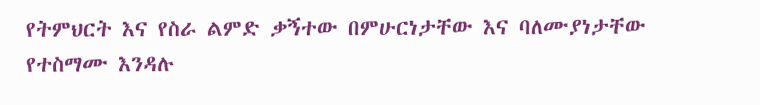የትምህርት እና የስራ ልምድ ቃኝተው በምሁርነታቸው እና ባለሙያነታቸው የተስማሙ እንዳሉ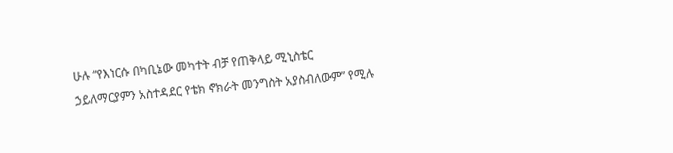ሁሉ “የእነርሱ በካቢኔው መካተት ብቻ የጠቅላይ ሚኒስቴር ኃይለማርያምን አስተዳደር የቴክ ኖክራት መንግስት አያስብለውም” የሚሉ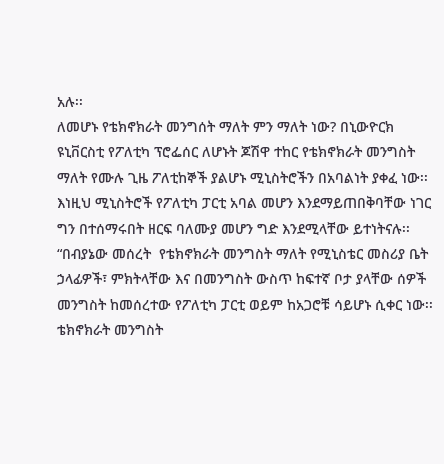አሉ፡፡
ለመሆኑ የቴክኖክራት መንግሰት ማለት ምን ማለት ነው? በኒውዮርክ ዩኒቨርስቲ የፖለቲካ ፕሮፌሰር ለሆኑት ጆሽዋ ተከር የቴክኖክራት መንግስት ማለት የሙሉ ጊዜ ፖለቲከኞች ያልሆኑ ሚኒስትሮችን በአባልነት ያቀፈ ነው፡፡እነዚህ ሚኒስትሮች የፖለቲካ ፓርቲ አባል መሆን እንደማይጠበቅባቸው ነገር ግን በተሰማሩበት ዘርፍ ባለሙያ መሆን ግድ እንደሚላቸው ይተነትናሉ፡፡
“በብያኔው መሰረት  የቴክኖክራት መንግስት ማለት የሚኒስቴር መስሪያ ቤት ኃላፊዎች፣ ምክትላቸው እና በመንግስት ውስጥ ከፍተኛ ቦታ ያላቸው ሰዎች መንግስት ከመሰረተው የፖለቲካ ፓርቲ ወይም ከአጋሮቹ ሳይሆኑ ሲቀር ነው፡፡ ቴክኖክራት መንግስት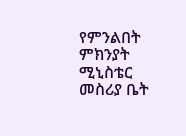የምንልበት ምክንያት ሚኒስቴር መስሪያ ቤት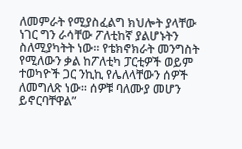ለመምራት የሚያስፈልግ ክህሎት ያላቸው ነገር ግን ራሳቸው ፖለቲከኛ ያልሆኑትን ስለሚያካትት ነው፡፡ የቴክኖክራት መንግስት የሚለውን ቃል ከፖለቲካ ፓርቲዎች ወይም ተወካዮች ጋር ንኪኪ የሌለላቸውን ሰዎች ለመግለጽ ነው፡፡ ሰዎቹ ባለሙያ መሆን ይኖርባቸዋል”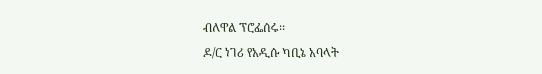ብለዋል ፕሮፌሰሩ፡፡
ዶ/ር ነገሪ የአዲሱ ካቢኔ አባላት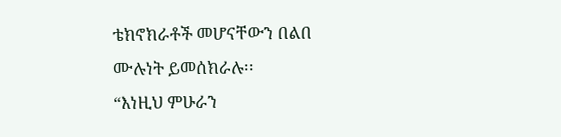ቴክኖክራቶች መሆናቸውን በልበ ሙሉነት ይመሰክራሉ፡፡
“እነዚህ ምሁራን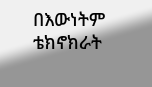በእውነትም ቴክኖክራት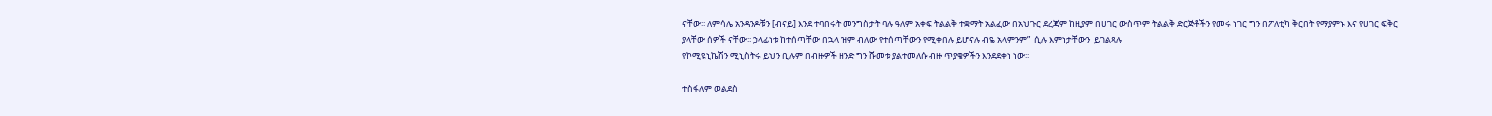ናቸው፡፡ ለምሳሌ አንዳንዶቹን [ብናይ] እንደ ተባበሩት መንግስታት ባሉ ዓለም አቀፍ ትልልቅ ተቋማት አልፈው በአህጉር ደረጃም ከዚያም በሀገር ውስጥም ትልልቅ ድርጅቶችን የመሩ ነገር ግን በፖለቲካ ቅርበት የማያምኑ እና የሀገር ፍቅር ያላቸው ሰዎች ናቸው፡፡ ኃላፊነቱ ከተሰጣቸው በኋላ ዝም ብለው የተሰጣቸውን የሚቀበሉ ይሆናሉ ብዬ አላምንም”  ሲሉ እምነታቸውን  ይገልጻሉ
የኮሚዩኒኬሽን ሚኒስትሩ ይህን ቢሉም በብዙዎች ዘንድ ግን ሹመቱ ያልተመለሱ ብዙ ጥያቄዎችን እንደደቀነ ነው፡፡

ተስፋለም ወልደስ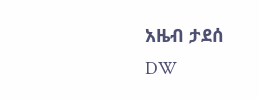አዜብ ታደሰ
DW